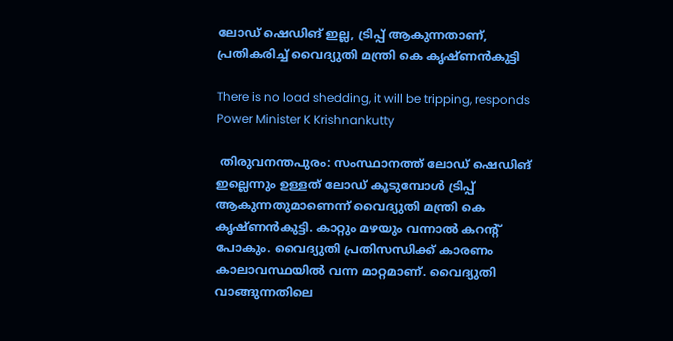ലോഡ് ഷെഡിങ് ഇല്ല, ട്രിപ്പ് ആകുന്നതാണ്, പ്രതികരിച്ച് വൈദ്യുതി മന്ത്രി കെ കൃഷ്ണന്‍കുട്ടി

There is no load shedding, it will be tripping, responds Power Minister K Krishnankutty

 തിരുവനന്തപുരം: സംസ്ഥാനത്ത് ലോഡ് ഷെഡിങ് ഇല്ലെന്നും ഉള്ളത് ലോഡ് കൂടുമ്പോള്‍ ട്രിപ്പ് ആകുന്നതുമാണെന്ന് വൈദ്യുതി മന്ത്രി കെ കൃഷ്ണന്‍കുട്ടി. കാറ്റും മഴയും വന്നാല്‍ കറന്റ് പോകും. വൈദ്യുതി പ്രതിസന്ധിക്ക് കാരണം കാലാവസ്ഥയില്‍ വന്ന മാറ്റമാണ്. വൈദ്യുതി വാങ്ങുന്നതിലെ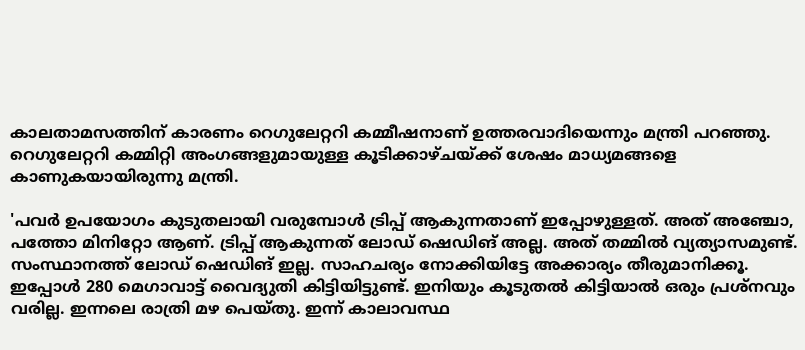കാലതാമസത്തിന് കാരണം റെഗുലേറ്ററി കമ്മീഷനാണ് ഉത്തരവാദിയെന്നും മന്ത്രി പറഞ്ഞു. റെഗുലേറ്ററി കമ്മിറ്റി അംഗങ്ങളുമായുള്ള കൂടിക്കാഴ്ചയ്ക്ക് ശേഷം മാധ്യമങ്ങളെ കാണുകയായിരുന്നു മന്ത്രി.

'പവര്‍ ഉപയോഗം കുടുതലായി വരുമ്പോള്‍ ട്രിപ്പ് ആകുന്നതാണ് ഇപ്പോഴുള്ളത്. അത് അഞ്ചോ, പത്തോ മിനിറ്റോ ആണ്. ട്രിപ്പ് ആകുന്നത് ലോഡ് ഷെഡിങ് അല്ല. അത് തമ്മില്‍ വ്യത്യാസമുണ്ട്. സംസ്ഥാനത്ത് ലോഡ് ഷെഡിങ് ഇല്ല. സാഹചര്യം നോക്കിയിട്ടേ അക്കാര്യം തീരുമാനിക്കൂ. ഇപ്പോള്‍ 280 മെഗാവാട്ട് വൈദ്യുതി കിട്ടിയിട്ടുണ്ട്. ഇനിയും കൂടുതല്‍ കിട്ടിയാല്‍ ഒരും പ്രശ്‌നവും വരില്ല. ഇന്നലെ രാത്രി മഴ പെയ്തു. ഇന്ന് കാലാവസ്ഥ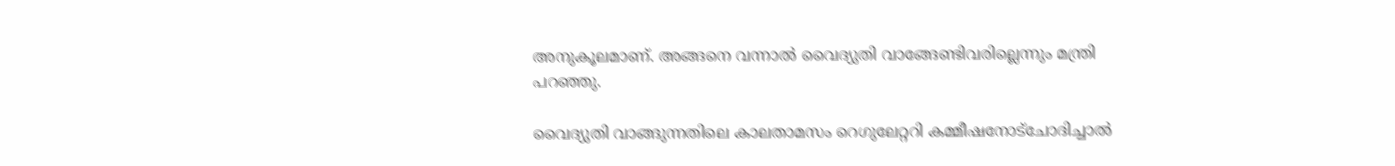അനുകൂലമാണ്. അങ്ങനെ വന്നാല്‍ വൈദ്യുതി വാങ്ങേണ്ടിവരില്ലെന്നും മന്ത്രി പറഞ്ഞു.

വൈദ്യുതി വാങ്ങുന്നതിലെ കാലതാമസം റെഗുലേറ്ററി കമ്മീഷനോട്‌ചോദിച്ചാല്‍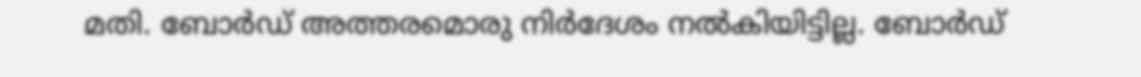മതി. ബോര്‍ഡ് അത്തരമൊരു നിര്‍ദേശം നല്‍കിയിട്ടില്ല. ബോര്‍ഡ്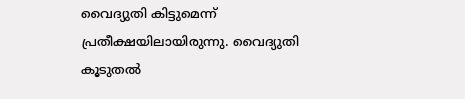വൈദ്യുതി കിട്ടുമെന്ന് പ്രതീക്ഷയിലായിരുന്നു. വൈദ്യുതി കൂടുതല്‍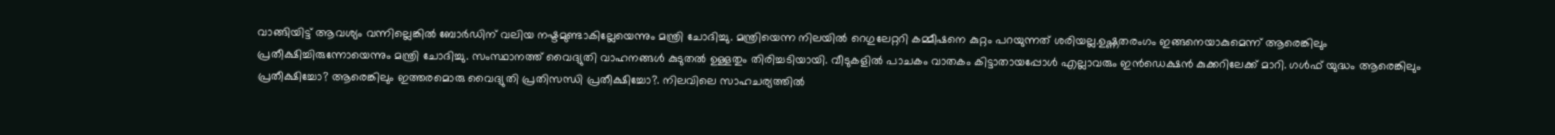വാങ്ങിയിട്ട് ആവശ്യം വന്നില്ലെങ്കില്‍ ബോര്‍ഡിന് വലിയ നഷ്ടമുണ്ടാകില്ലേയെന്നും മന്ത്രി ചോദിച്ചു. മന്ത്രിയെന്ന നിലയില്‍ റെഗുലേറ്ററി കമ്മീഷനെ കുറ്റം പറയുന്നത് ശരിയല്ല.ഉഷ്ണതരംഗം ഇങ്ങനെയാകുമെന്ന് ആരെങ്കിലും പ്രതീക്ഷിച്ചിരുന്നോയെന്നും മന്ത്രി ചോദിച്ചു. സംസ്ഥാനത്ത് വൈദ്യുതി വാഹനങ്ങള്‍ കുടുതല്‍ ഉള്ളതും തിരിച്ചടിയായി. വീടുകളില്‍ പാചകം വാതകം കിട്ടാതായപ്പോള്‍ എല്ലാവരും ഇന്‍ഡെക്ഷന്‍ കുക്കറിലേക്ക് മാറി. ഗള്‍ഫ് യുദ്ധം ആരെങ്കിലും പ്രതീക്ഷിച്ചോ? ആരെങ്കിലും ഇത്തരമൊരു വൈദ്യുതി പ്രതിസന്ധി പ്രതീക്ഷിച്ചോ?. നിലവിലെ സാഹചര്യത്തില്‍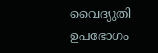വൈദ്യുതി ഉപഭോഗം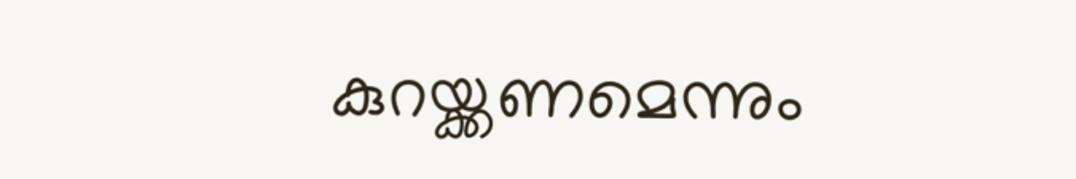കുറയ്ക്കണമെന്നും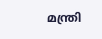മന്ത്രി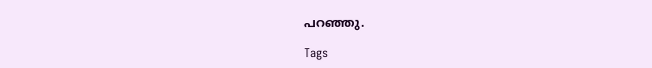പറഞ്ഞു.

Tags